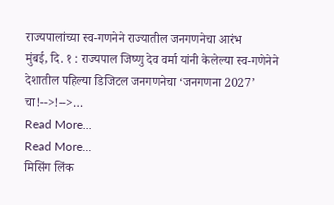राज्यपालांच्या स्व-गणनेने राज्यातील जनगणनेचा आरंभ
मुंबई, दि. १ : राज्यपाल जिष्णु देव वर्मा यांनी केलेल्या स्व-गणेनेने देशातील पहिल्या डिजिटल जनगणनेचा ‘जनगणना 2027’ चा!-->!-->…
Read More...
Read More...
मिसिंग लिंक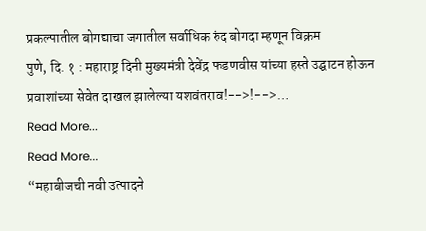प्रकल्पातील बोगद्याचा जगातील सर्वाधिक रुंद बोगदा म्हणून विक्रम
पुणे, दि. १ : महाराष्ट्र दिनी मुख्यमंत्री देवेंद्र फडणवीस यांच्या हस्ते उद्घाटन होऊन प्रवाशांच्या सेवेत दाखल झालेल्या यशवंतराव!-->!-->…
Read More...
Read More...
“महाबीजची नवी उत्पादने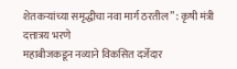शेतकऱ्यांच्या समृद्धीचा नवा मार्ग ठरतील” : कृषी मंत्री दत्तात्रय भरणे
महाबीजकडून नव्याने विकसित दर्जेदार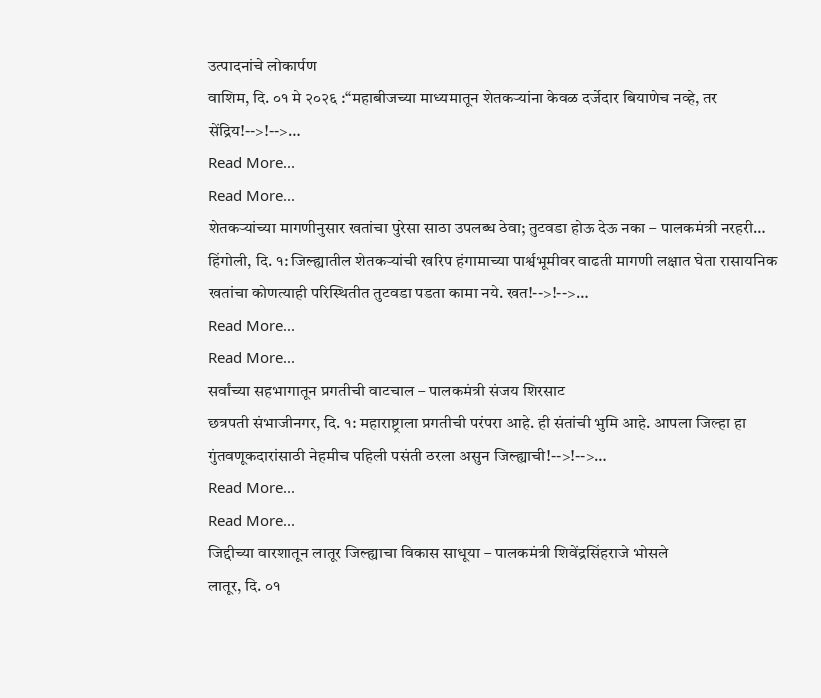उत्पादनांचे लोकार्पण
वाशिम, दि. ०१ मे २०२६ :“महाबीजच्या माध्यमातून शेतकऱ्यांना केवळ दर्जेदार बियाणेच नव्हे, तर सेंद्रिय!-->!-->…
Read More...
Read More...
शेतकऱ्यांच्या मागणीनुसार खतांचा पुरेसा साठा उपलब्ध ठेवा; तुटवडा होऊ देऊ नका – पालकमंत्री नरहरी…
हिंगोली, दि. १: जिल्ह्यातील शेतकऱ्यांची खरिप हंगामाच्या पार्श्वभूमीवर वाढती मागणी लक्षात घेता रासायनिक खतांचा कोणत्याही परिस्थितीत तुटवडा पडता कामा नये. खत!-->!-->…
Read More...
Read More...
सर्वांच्या सहभागातून प्रगतीची वाटचाल – पालकमंत्री संजय शिरसाट
छत्रपती संभाजीनगर, दि. १: महाराष्ट्राला प्रगतीची परंपरा आहे. ही संतांची भुमि आहे. आपला जिल्हा हा गुंतवणूकदारांसाठी नेहमीच पहिली पसंती ठरला असुन जिल्ह्याची!-->!-->…
Read More...
Read More...
जिद्दीच्या वारशातून लातूर जिल्ह्याचा विकास साधूया – पालकमंत्री शिवेंद्रसिंहराजे भोसले
लातूर, दि. ०१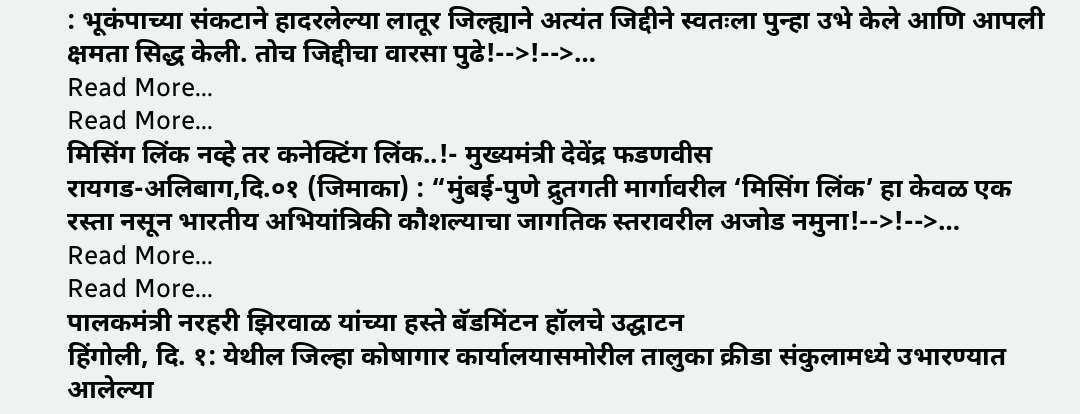: भूकंपाच्या संकटाने हादरलेल्या लातूर जिल्ह्याने अत्यंत जिद्दीने स्वतःला पुन्हा उभे केले आणि आपली क्षमता सिद्ध केली. तोच जिद्दीचा वारसा पुढे!-->!-->…
Read More...
Read More...
मिसिंग लिंक नव्हे तर कनेक्टिंग लिंक..!- मुख्यमंत्री देवेंद्र फडणवीस
रायगड-अलिबाग,दि.०१ (जिमाका) : “मुंबई-पुणे द्रुतगती मार्गावरील ‘मिसिंग लिंक’ हा केवळ एक रस्ता नसून भारतीय अभियांत्रिकी कौशल्याचा जागतिक स्तरावरील अजोड नमुना!-->!-->…
Read More...
Read More...
पालकमंत्री नरहरी झिरवाळ यांच्या हस्ते बॅडमिंटन हॉलचे उद्घाटन
हिंगोली, दि. १: येथील जिल्हा कोषागार कार्यालयासमोरील तालुका क्रीडा संकुलामध्ये उभारण्यात आलेल्या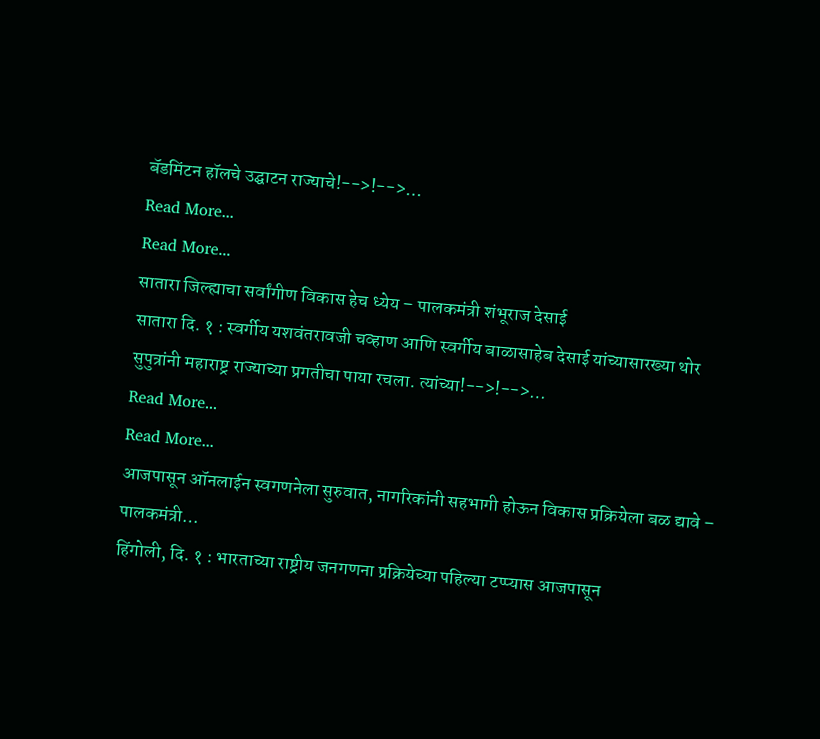बॅडमिंटन हॉलचे उद्घाटन राज्याचे!-->!-->…
Read More...
Read More...
सातारा जिल्ह्याचा सर्वांगीण विकास हेच ध्येय – पालकमंत्री शंभूराज देसाई
सातारा दि. १ : स्वर्गीय यशवंतरावजी चव्हाण आणि स्वर्गीय बाळासाहेब देसाई यांच्यासारख्या थोर सुपुत्रांनी महाराष्ट्र राज्याच्या प्रगतीचा पाया रचला. त्यांच्या!-->!-->…
Read More...
Read More...
आजपासून ऑनलाईन स्वगणनेला सुरुवात, नागरिकांनी सहभागी होऊन विकास प्रक्रियेला बळ द्यावे – पालकमंत्री…
हिंगोली, दि. १ : भारताच्या राष्ट्रीय जनगणना प्रक्रियेच्या पहिल्या टप्प्यास आजपासून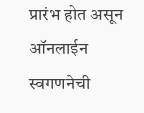प्रारंभ होत असून ऑनलाईन स्वगणनेची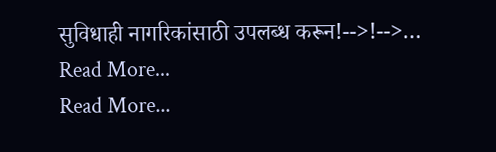सुविधाही नागरिकांसाठी उपलब्ध करून!-->!-->…
Read More...
Read More...